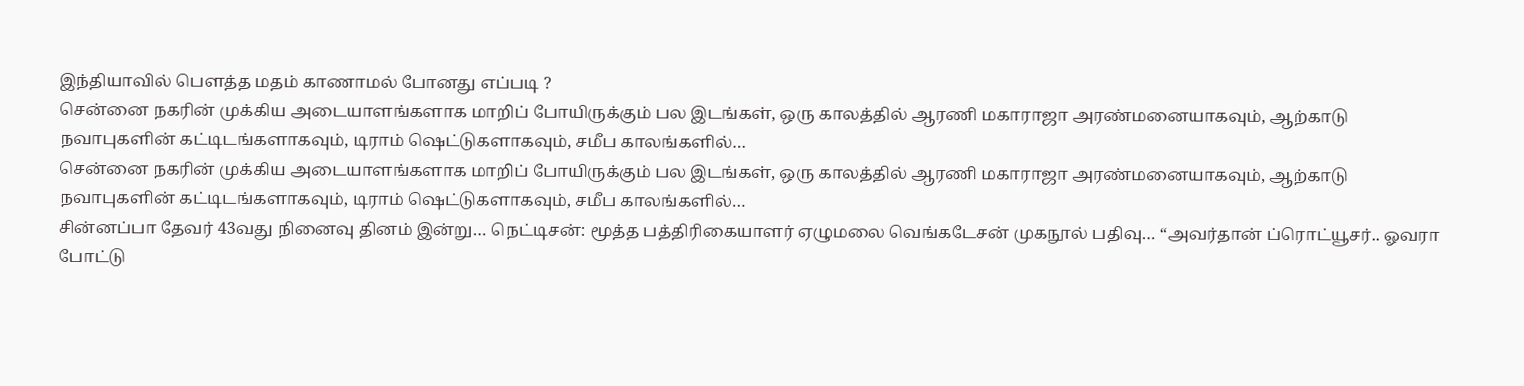இந்தியாவில் பௌத்த மதம் காணாமல் போனது எப்படி ?
சென்னை நகரின் முக்கிய அடையாளங்களாக மாறிப் போயிருக்கும் பல இடங்கள், ஒரு காலத்தில் ஆரணி மகாராஜா அரண்மனையாகவும், ஆற்காடு நவாபுகளின் கட்டிடங்களாகவும், டிராம் ஷெட்டுகளாகவும், சமீப காலங்களில்…
சென்னை நகரின் முக்கிய அடையாளங்களாக மாறிப் போயிருக்கும் பல இடங்கள், ஒரு காலத்தில் ஆரணி மகாராஜா அரண்மனையாகவும், ஆற்காடு நவாபுகளின் கட்டிடங்களாகவும், டிராம் ஷெட்டுகளாகவும், சமீப காலங்களில்…
சின்னப்பா தேவர் 43வது நினைவு தினம் இன்று… நெட்டிசன்: மூத்த பத்திரிகையாளர் ஏழுமலை வெங்கடேசன் முகநூல் பதிவு… “அவர்தான் ப்ரொட்யூசர்.. ஓவரா போட்டு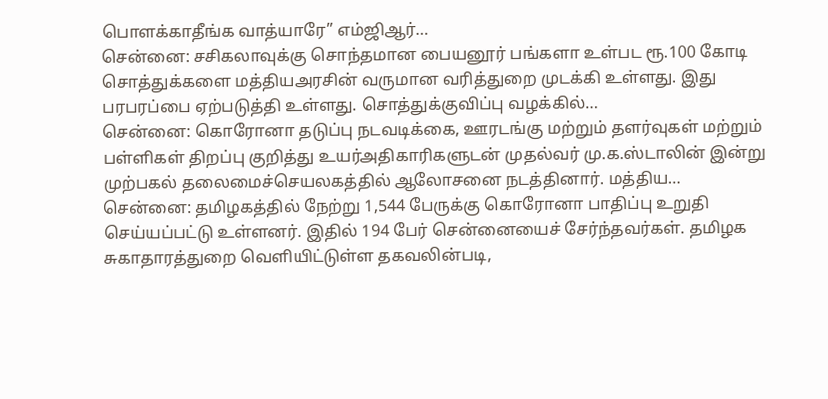பொளக்காதீங்க வாத்யாரே” எம்ஜிஆர்…
சென்னை: சசிகலாவுக்கு சொந்தமான பையனூர் பங்களா உள்பட ரூ.100 கோடி சொத்துக்களை மத்தியஅரசின் வருமான வரித்துறை முடக்கி உள்ளது. இது பரபரப்பை ஏற்படுத்தி உள்ளது. சொத்துக்குவிப்பு வழக்கில்…
சென்னை: கொரோனா தடுப்பு நடவடிக்கை, ஊரடங்கு மற்றும் தளர்வுகள் மற்றும் பள்ளிகள் திறப்பு குறித்து உயர்அதிகாரிகளுடன் முதல்வர் மு.க.ஸ்டாலின் இன்று முற்பகல் தலைமைச்செயலகத்தில் ஆலோசனை நடத்தினார். மத்திய…
சென்னை: தமிழகத்தில் நேற்று 1,544 பேருக்கு கொரோனா பாதிப்பு உறுதி செய்யப்பட்டு உள்ளனர். இதில் 194 பேர் சென்னையைச் சேர்ந்தவர்கள். தமிழக சுகாதாரத்துறை வெளியிட்டுள்ள தகவலின்படி,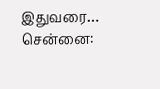இதுவரை…
சென்னை: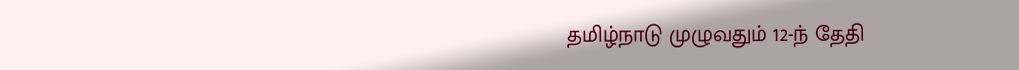தமிழ்நாடு முழுவதும் 12-ந் தேதி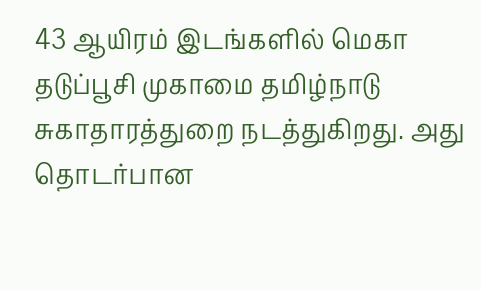43 ஆயிரம் இடங்களில் மெகா தடுப்பூசி முகாமை தமிழ்நாடு சுகாதாரத்துறை நடத்துகிறது. அது தொடர்பான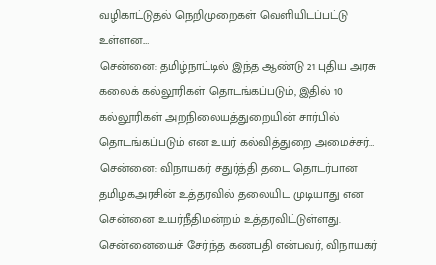வழிகாட்டுதல் நெறிமுறைகள் வெளியிடப்பட்டு உள்ளன.…
சென்னை: தமிழ்நாட்டில் இந்த ஆண்டு 21 புதிய அரசு கலைக் கல்லூரிகள் தொடங்கப்படும், இதில் 10 கல்லூரிகள் அறநிலையத்துறையின் சார்பில் தொடங்கப்படும் என உயர் கல்வித்துறை அமைச்சர்…
சென்னை: விநாயகர் சதுர்த்தி தடை தொடர்பான தமிழகஅரசின் உத்தரவில் தலையிட முடியாது என சென்னை உயர்நீதிமன்றம் உத்தரவிட்டுள்ளது. சென்னையைச் சேர்ந்த கணபதி என்பவர், விநாயகர்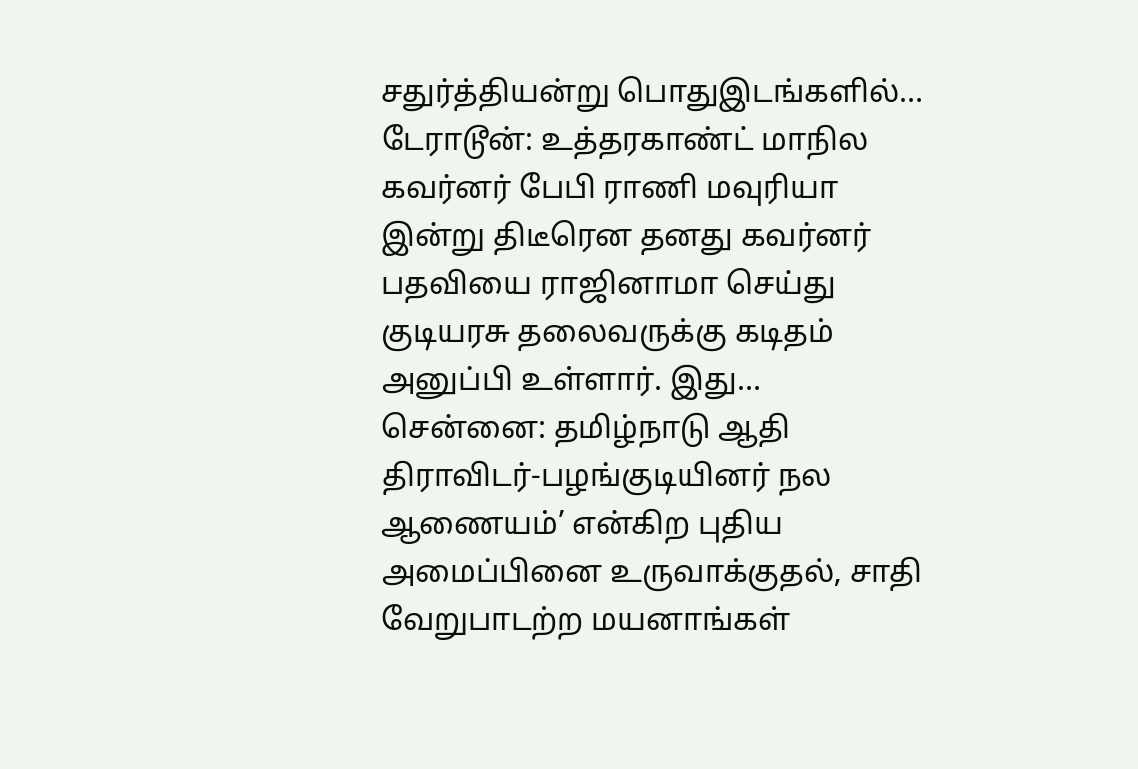சதுர்த்தியன்று பொதுஇடங்களில்…
டேராடூன்: உத்தரகாண்ட் மாநில கவர்னர் பேபி ராணி மவுரியா இன்று திடீரென தனது கவர்னர் பதவியை ராஜினாமா செய்து குடியரசு தலைவருக்கு கடிதம் அனுப்பி உள்ளார். இது…
சென்னை: தமிழ்நாடு ஆதி திராவிடர்-பழங்குடியினர் நல ஆணையம்’ என்கிற புதிய அமைப்பினை உருவாக்குதல், சாதி வேறுபாடற்ற மயனாங்கள்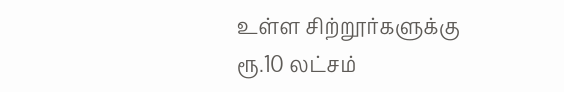உள்ள சிற்றூர்களுக்கு ரூ.10 லட்சம்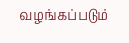வழங்கப்படும்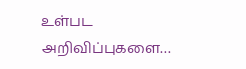உள்பட அறிவிப்புகளை…